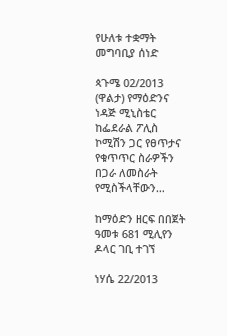የሁለቱ ተቋማት መግባቢያ ሰነድ

ጳጉሜ 02/2013 (ዋልታ) የማዕድንና ነዳጅ ሚኒስቴር ከፌደራል ፖሊስ ኮሚሽን ጋር የፀጥታና የቁጥጥር ስራዎችን በጋራ ለመስራት የሚስችላቸውን…

ከማዕድን ዘርፍ በበጀት ዓመቱ 681 ሚሊየን ዶላር ገቢ ተገኘ

ነሃሴ 22/2013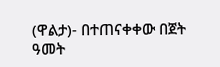(ዋልታ)- በተጠናቀቀው በጀት ዓመት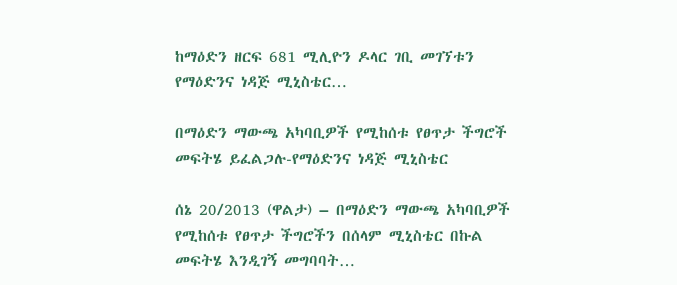ከማዕድን ዘርፍ 681 ሚሊዮን ዶላር ገቢ መገኘቱን የማዕድንና ነዳጅ ሚኒስቴር…

በማዕድን ማውጫ አካባቢዎች የሚከሰቱ የፀጥታ ችግሮች መፍትሄ ይፈልጋሉ-የማዕድንና ነዳጅ ሚኒስቴር

ሰኔ 20/2013 (ዋልታ) – በማዕድን ማውጫ አካባቢዎች የሚከሰቱ የፀጥታ ችግሮችን በሰላም ሚኒስቴር በኩል መፍትሄ እንዲገኝ መግባባት…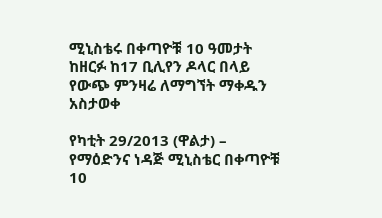ሚኒስቴሩ በቀጣዮቹ 10 ዓመታት ከዘርፉ ከ17 ቢሊየን ዶላር በላይ የውጭ ምንዛሬ ለማግኘት ማቀዱን አስታወቀ

የካቲት 29/2013 (ዋልታ) – የማዕድንና ነዳጅ ሚኒስቴር በቀጣዮቹ 10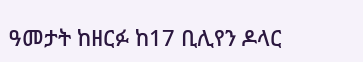ዓመታት ከዘርፉ ከ17 ቢሊየን ዶላር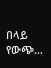በላይ የውጭ…